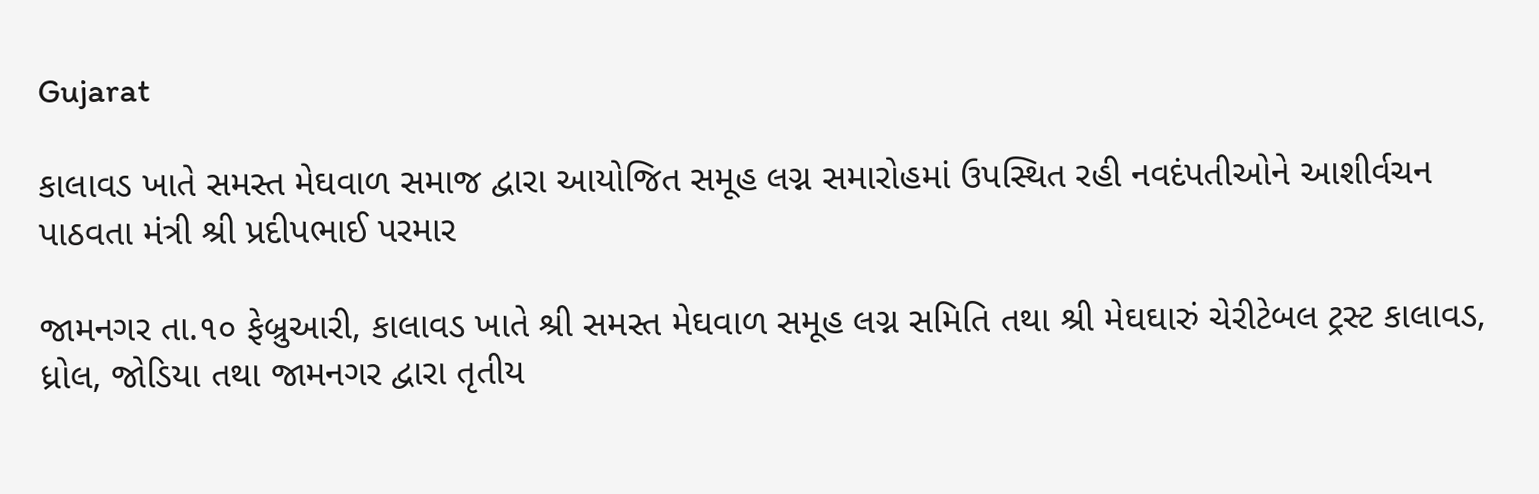Gujarat

કાલાવડ ખાતે સમસ્ત મેઘવાળ સમાજ દ્વારા આયોજિત સમૂહ લગ્ન સમારોહમાં ઉપસ્થિત રહી નવદંપતીઓને આશીર્વચન પાઠવતા મંત્રી શ્રી પ્રદીપભાઈ પરમાર

જામનગર તા.૧૦ ફેબ્રુઆરી, કાલાવડ ખાતે શ્રી સમસ્ત મેઘવાળ સમૂહ લગ્ન સમિતિ તથા શ્રી મેઘઘારું ચેરીટેબલ ટ્રસ્ટ કાલાવડ, ધ્રોલ, જોડિયા તથા જામનગર દ્વારા તૃતીય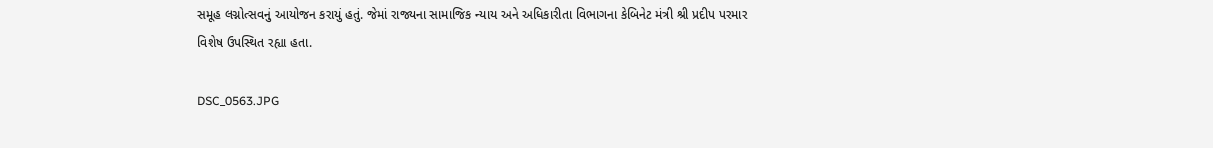સમૂહ લગ્નોત્સવનું આયોજન કરાયું હતું. જેમાં રાજ્યના સામાજિક ન્યાય અને અધિકારીતા વિભાગના કેબિનેટ મંત્રી શ્રી પ્રદીપ પરમાર વિશેષ ઉપસ્થિત રહ્યા હતા.

DSC_0563.JPG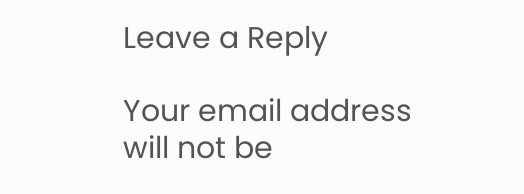Leave a Reply

Your email address will not be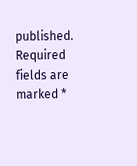published. Required fields are marked *